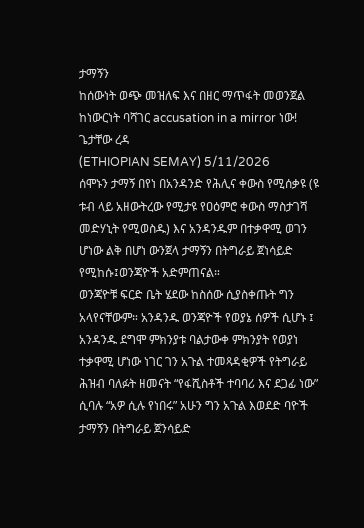ታማኝን
ከሰውነት ወጭ መዝለፍ እና በዘር ማጥፋት መወንጀል ከነውርነት ባሻገር accusation in a mirror ነው!
ጌታቸው ረዳ
(ETHIOPIAN SEMAY) 5/11/2026
ሰሞኑን ታማኝ በየነ በአንዳንድ የሕሊና ቀውስ የሚሰቃዩ (ዩ ቱብ ላይ አዘውትረው የሚታዩ የዐዕምሮ ቀውስ ማስታገሻ መድሃኒት የሚወስዱ) እና አንዳንዱም በተቃዋሚ ወገን ሆነው ልቅ በሆነ ውንጀላ ታማኝን በትግራይ ጀነሳይድ የሚከሱ፤ወንጃዮች አድምጠናል።
ወንጃዮቹ ፍርድ ቤት ሄደው ከስሰው ሲያስቀጡት ግን አላየናቸውም። አንዳንዱ ወንጃዮች የወያኔ ሰዎች ሲሆኑ ፤ አንዳንዱ ደግሞ ምክንያቱ ባልታውቀ ምክንያት የወያነ ተቃዋሚ ሆነው ነገር ገን አጉል ተመጻዳቂዎች የትግራይ ሕዝብ ባለፉት ዘመናት “የፋሺስቶች ተባባሪ እና ደጋፊ ነው” ሲባሉ “አዎ ሲሉ የነበሩ” አሁን ግን አጉል እወደድ ባዮች ታማኝን በትግራይ ጀንሳይድ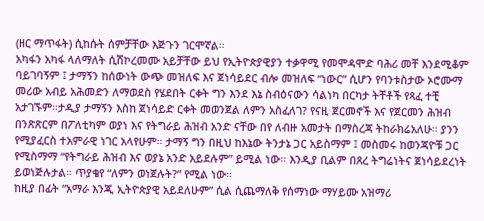(ዘር ማጥፋት) ሲከሱት ሰምቻቸው እጅጉን ገርሞኛል።
አካፋን አካፋ ላለማለት ሲሽኮረመሙ አይቻቸው ይህ የኢትዮጵያዊያን ተቃዋሚ የመሞዳሞድ ባሕሪ መቸ እንደሚቆም ባይገባኝም ፤ ታማኝን ከሰውነት ውጭ መዝለፍ እና ጀነሳይደር ብሎ መዝለፍ “ነውር” ሲሆን የባንቱስታው ኦሮሙማ መሪው አብይ አሕመድን ለማወደስ የሄደበት ርቀት ግን እንደ እኔ ስብዕናውን ሳልነካ በርካታ ትቸቶች የጻፈ ተቺ አታገኙም።ታዲያ ታማኝን እስከ ጀነሳይድ ርቀት መወንጀል ለምን አስፈለገ? የናዚ ጀርመኖች እና የጀርመን ሕዝብ በንጽጽርም በፖለቲካም ወያነ እና የትግራይ ሕዝብ አንድ ናቸው በየ ለብዙ አመታት በማስረጃ ትከራክሬአለሁ። ያንን የሚያፈርስ ተአምራዊ ነገር አላየሁም። ታማኝ ግን በዚህ ከእኔው ትንታኔ ጋር አይስማም ፤ መስመሩ ከወንጃዮቹ ጋር የሚስማማ “የትግራይ ሕዝብ እና ወያኔ አንድ አይደሉም” ይሚል ነው። እንዲያ ቢልም በጸረ ትግሬነትና ጀነሳይደረነት ይወነጅሉታል። ጥያቄየ “ለምን ወነጀሉት?” የሚል ነው።
ከዚያ በፊት “አማራ እንጂ ኢትዮጵያዊ አይደለሁም” ሲል ሲጨማለቅ የሰማነው ማሃይሙ አዝማሪ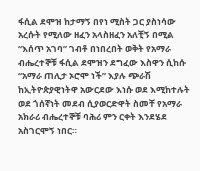ፋሲል ደሞዝ ከታማኝ በየነ ሚስት ጋር ያስነሳው አረሱት የሚለው ዘፈን አላስዘፈን አለቺኝ በሚል “እሰጥ አገባ” ገብቶ በነበረበት ወቅት የአማራ ብሔረተኞቹ ፋሲል ደሞዝን ደግፈው እስዋን ሲከሱ “አማራ ጠሊታ ኦሮሞ ነች” እያሉ ጭራሽ ከኢትዮጵያዊነትዋ አውርደው እነሱ ወደ እሚከተሉት ወደ ጎሰኛነት መደብ ሲያወርድዋት ስመቸ የአማራ አክራሪ ብሔረተኞቹ ባሕሪ ምን ርቀት እንደሄደ አስገርሞኝ ነበር።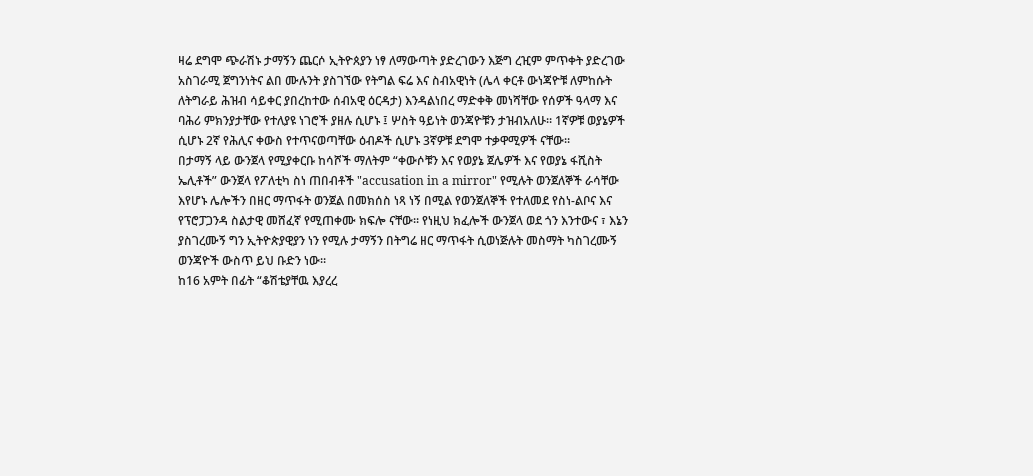ዛሬ ደግሞ ጭራሽኑ ታማኝን ጨርሶ ኢትዮጰያን ነፃ ለማውጣት ያድረገውን እጅግ ረዢም ምጥቀት ያድረገው አስገራሚ ጀግንነትና ልበ ሙሉንት ያስገኘው የትግል ፍሬ እና ስብአዊነት (ሌላ ቀርቶ ውነጃዮቹ ለምከሱት ለትግራይ ሕዝብ ሳይቀር ያበረከተው ሰብአዊ ዕርዳታ) እንዳልነበረ ማድቀቅ መነሻቸው የሰዎች ዓላማ እና ባሕሪ ምክንያታቸው የተለያዩ ነገሮች ያዘሉ ሲሆኑ ፤ ሦስት ዓይነት ወንጃዮቹን ታዝብአለሁ። 1ኛዎቹ ወያኔዎች ሲሆኑ 2ኛ የሕሊና ቀውስ የተጥናወጣቸው ዕብዶች ሲሆኑ 3ኛዎቹ ደግሞ ተቃዋሚዎች ናቸው።
በታማኝ ላይ ውንጀላ የሚያቀርቡ ከሳሾች ማለትም “ቀውሶቹን እና የወያኔ ጀሌዎች እና የወያኔ ፋሺስት ኤሊቶች” ውንጀላ የፖለቲካ ስነ ጠበብቶች "accusation in a mirror" የሚሉት ወንጀለኞች ራሳቸው እየሆኑ ሌሎችን በዘር ማጥፋት ወንጀል በመክሰስ ነጻ ነኝ በሚል የወንጀለኞች የተለመደ የስነ-ልቦና እና የፕሮፓጋንዳ ስልታዊ መሸፈኛ የሚጠቀሙ ክፍሎ ናቸው። የነዚህ ክፈሎች ውንጀላ ወደ ጎን እንተውና ፣ እኔን ያስገረሙኝ ግን ኢትዮጵያዊያን ነን የሚሉ ታማኝን በትግሬ ዘር ማጥፋት ሲወነጅሉት መስማት ካስገረሙኝ ወንጃዮች ውስጥ ይህ ቡድን ነው።
ከ16 አምት በፊት “ቆሽቴያቸዉ እያረረ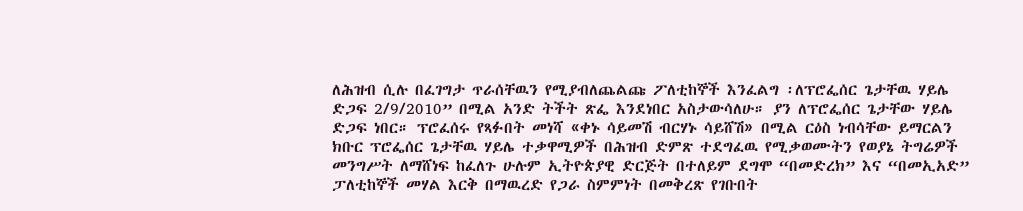ለሕዝብ ሲሉ በፈገግታ ጥራሰቸዉን የሚያብለጨልጩ ፖለቲከኞች እንፈልግ ፡ለፕሮፌሰር ጌታቸዉ ሃይሌ ድጋፍ 2/9/2010” በሚል አንድ ትችት ጽፌ እንደነበር አስታውሳለሁ። ያን ለፕሮፌሰር ጌታቸው ሃይሌ ድጋፍ ነበር። ፕሮፈሰሩ የጻፉበት መነሻ «ቀኑ ሳይመሽ ብርሃኑ ሳይሸሽ» በሚል ርዕስ ነብሳቸው ይማርልን ክቡር ፕሮፌሰር ጌታቸዉ ሃይሌ ተቃዋሚዎች በሕዝብ ድምጽ ተደግፈዉ የሚቃወሙትን የወያኔ ትግሬዎች መንግሥት ለማሸነፍ ከፈለጉ ሁሉም ኢትዮጵያዊ ድርጅት በተለይም ደግሞ “በመድረክ” እና “በመኢአድ” ፓለቲከኞች መሃል እርቅ በማዉረድ የጋራ ስምምነት በመቅረጽ የገቡበት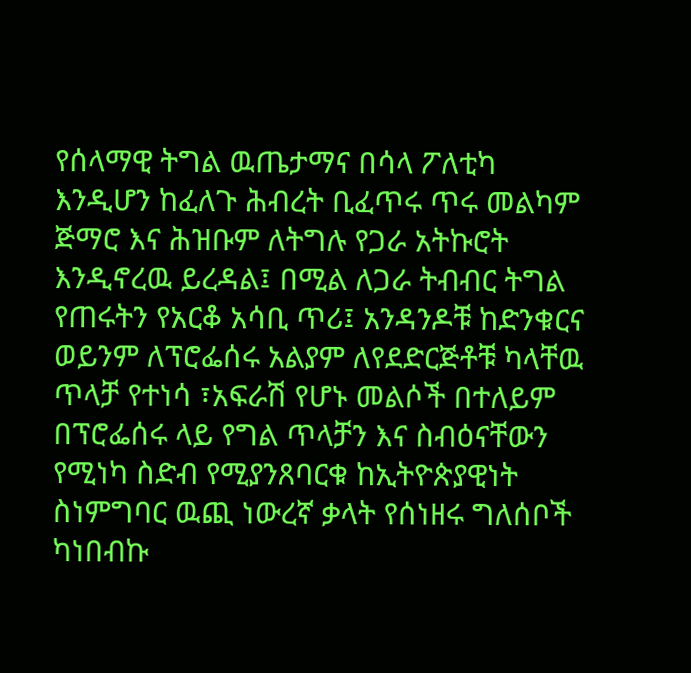የሰላማዊ ትግል ዉጤታማና በሳላ ፖለቲካ እንዲሆን ከፈለጉ ሕብረት ቢፈጥሩ ጥሩ መልካም ጅማሮ እና ሕዝቡም ለትግሉ የጋራ አትኩሮት እንዲኖረዉ ይረዳል፤ በሚል ለጋራ ትብብር ትግል የጠሩትን የአርቆ አሳቢ ጥሪ፤ አንዳንዶቹ ከድንቁርና ወይንም ለፕሮፌሰሩ አልያም ለየደድርጅቶቹ ካላቸዉ ጥላቻ የተነሳ ፣አፍራሽ የሆኑ መልሶች በተለይም በፕሮፌሰሩ ላይ የግል ጥላቻን እና ስብዕናቸውን የሚነካ ስድብ የሚያንጸባርቁ ከኢትዮጵያዊነት ስነምግባር ዉጪ ነውረኛ ቃላት የሰነዘሩ ግለሰቦች ካነበብኩ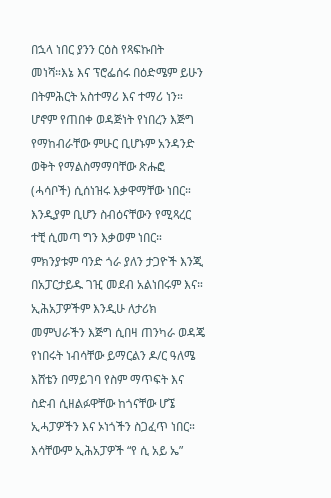በኋላ ነበር ያንን ርዕስ የጻፍኩበት መነሻ።እኔ እና ፕሮፌሰሩ በዕድሜም ይሁን በትምሕርት አስተማሪ እና ተማሪ ነን። ሆኖም የጠበቀ ወዳጅነት የነበረን እጅግ የማከብራቸው ምሁር ቢሆኑም አንዳንድ ወቅት የማልስማማባቸው ጽሑፎ (ሓሳቦች) ሲሰነዝሩ እቃዋማቸው ነበር። እንዲያም ቢሆን ስብዕናቸውን የሚጻረር ተቺ ሲመጣ ግን እቃወም ነበር። ምክንያቱም ባንድ ጎራ ያለን ታጋዮች እንጂ በአፓርታይዱ ገዢ መደብ አልነበሩም እና።
ኢሕአፓዎችም እንዲሁ ለታሪክ መምህራችን እጅግ ሲበዛ ጠንካራ ወዳጄ የነበሩት ነብሳቸው ይማርልን ዶ/ር ዓለሜ እሸቴን በማይገባ የስም ማጥፍት እና ስድብ ሲዘልፉዋቸው ከጎናቸው ሆኜ ኢሓፓዎችን እና ኦነጎችን ስጋፈጥ ነበር። እሳቸውም ኢሕአፓዎች “የ ሲ አይ ኤ”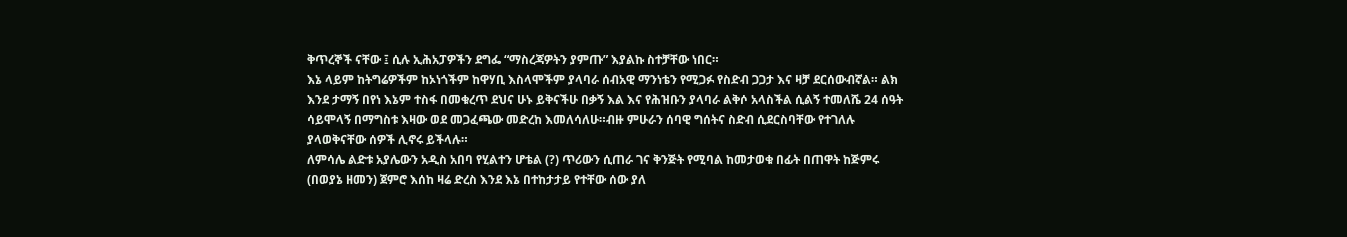ቅጥረኞች ናቸው ፤ ሲሉ ኢሕአፓዎችን ደግፌ “ማስረጃዎትን ያምጡ” እያልኩ ስተቻቸው ነበር።
እኔ ላይም ከትግሬዎችም ከኦነጎችም ከዋሃቢ እስላሞችም ያላባራ ሰብአዊ ማንነቴን የሚጋፉ የስድብ ጋጋታ እና ዛቻ ደርሰውብኛል። ልክ እንደ ታማኝ በየነ እኔም ተስፋ በመቁረጥ ደህና ሁኑ ይቅናችሁ በቃኝ እል እና የሕዝቡን ያላባራ ልቅሶ አላስችል ሲልኝ ተመለሼ 24 ሰዓት ሳይሞላኝ በማግስቱ እዛው ወደ መጋፈጫው መድረከ እመለሳለሁ።ብዙ ምሁራን ሰባዊ ግሰትና ስድብ ሲደርስባቸው የተገለሉ ያላወቅናቸው ሰዎች ሊኖሩ ይችላሉ።
ለምሳሌ ልድቱ አያሌውን አዲስ አበባ የሂልተን ሆቴል (?) ጥሪውን ሲጠራ ገና ቅንጅት የሚባል ከመታወቁ በፊት በጠዋት ከጅምሩ (በወያኔ ዘመን) ጀምሮ እሰከ ዛሬ ድረስ እንደ እኔ በተከታታይ የተቸው ሰው ያለ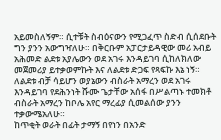አይመስለኝም። ሲተቹት ስብዕናውን የሚጋፈጥ ስድብ ሲሰደቡት ግን ያንን አውግዣለሁ። በቅርቡም አፓርታይዳዊው መሪ አብይ አሕመድ ልደቱ አያሌውን ወደ አገሩ እንዳይገባ ሲከለክለው መጀመሪያ ይተቃወምኩት እና ለልደቱ ድጋፍ የጻፍኩ እኔ ነኝ። ለልደቱ ብቻ ሳይሆን ወያኔውን ብስራት አማረን ወደ አገሩ እንዳይገባ የደሕንነት ሹሙ ጌታቸው አሰፋ በሥልጣኑ ተመክቶ ብስራት አማረን ከቦሌ አየር ማረፊያ ሲመልሰው ያንን ተቃውሜአለሁ።
ከጥቂት ወራት በፊት ታማኝ በየነን በአንድ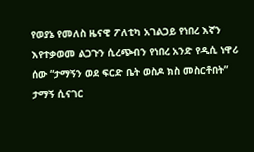የወያኔ የመለስ ዜናዊ ፖለቲካ አገልጋይ የነበረ እኛን እየተቃወመ ልጋጉን ሲረጭብን የነበረ አንድ የዲሲ ነዋሪ ሰው “ታማኝን ወደ ፍርድ ቤት ወስዶ ክስ መስርቶበት” ታማኝ ሲናገር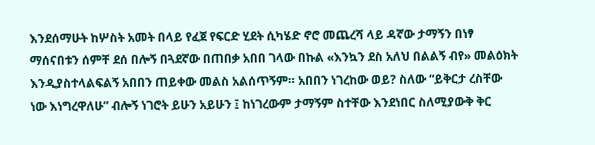እንደሰማሁት ከሦስት አመት በላይ የፈጀ የፍርድ ሂደት ሲካሄድ ኖሮ መጨረሻ ላይ ዳኛው ታማኝን በነፃ ማሰናበቱን ሰምቸ ደሰ በሎኝ በጓደኛው በጠበቃ አበበ ገላው በኩል «እንኳን ደስ አለህ በልልኝ ብየ» መልዕክት እንዲያስተላልፍልኝ አበበን ጠይቀው መልስ አልሰጥኝም። አበበን ነገረከው ወይ? ስለው “ይቅርታ ረስቸው ነው እነግረዋለሁ” ብሎኝ ነገሮት ይሁን አይሁን ፤ ከነገረውም ታማኝም ስተቸው እንደነበር ስለሚያውቅ ቅር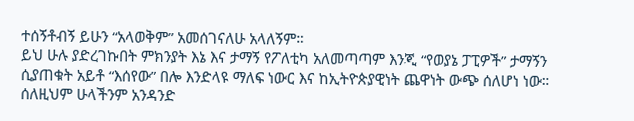ተሰኝቶብኝ ይሁን “አላወቅም” አመሰገናለሁ አላለኝም።
ይህ ሁሉ ያድረገኩበት ምክንያት እኔ እና ታማኝ የፖለቲካ አለመጣጣም እንጂ “የወያኔ ፓፒዎች” ታማኝን ሲያጠቁት አይቶ “እሰየው” በሎ እንድላዩ ማለፍ ነውር እና ከኢትዮጵያዊነት ጨዋነት ውጭ ሰለሆነ ነው። ሰለዚህም ሁላችንም አንዳንድ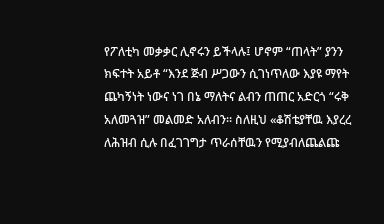የፖለቲካ መቃቃር ሊኖሩን ይችላሉ፤ ሆኖም “ጠላት” ያንን ክፍተት አይቶ “እንደ ጅብ ሥጋውን ሲገነጥለው እያዩ ማየት ጨካኝነት ነውና ነገ በኔ ማለትና ልብን ጠጠር አድርጎ “ሩቅ አለመጓዝ” መልመድ አለብን። ስለዚህ «ቆሽቴያቸዉ እያረረ ለሕዝብ ሲሉ በፈገገግታ ጥራሰቸዉን የሚያብለጨልጩ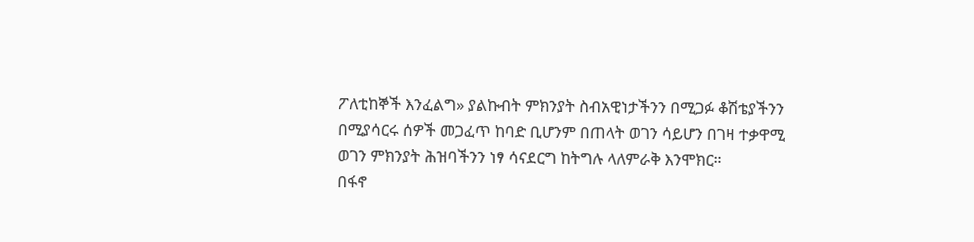ፖለቲከኞች እንፈልግ» ያልኩብት ምክንያት ስብአዊነታችንን በሚጋፉ ቆሽቴያችንን በሚያሳርሩ ሰዎች መጋፈጥ ከባድ ቢሆንም በጠላት ወገን ሳይሆን በገዛ ተቃዋሚ ወገን ምክንያት ሕዝባችንን ነፃ ሳናደርግ ከትግሉ ላለምራቅ እንሞክር።
በፋኖ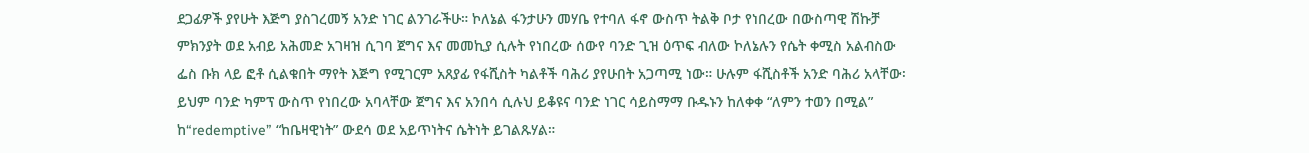ደጋፊዎች ያየሁት እጅግ ያስገረመኝ አንድ ነገር ልንገራችሁ። ኮለኔል ፋንታሁን መሃቤ የተባለ ፋኖ ውስጥ ትልቅ ቦታ የነበረው በውስጣዊ ሽኩቻ ምክንያት ወደ አብይ አሕመድ አገዛዝ ሲገባ ጀግና እና መመኪያ ሲሉት የነበረው ሰውየ ባንድ ጊዝ ዕጥፍ ብለው ኮለኔሉን የሴት ቀሚስ አልብስው ፌስ ቡክ ላይ ፎቶ ሲልቁበት ማየት እጅግ የሚገርም አጸያፊ የፋሺስት ካልቶች ባሕሪ ያየሁበት አጋጣሚ ነው። ሁሉም ፋሺስቶች አንድ ባሕሪ አላቸው፡ ይህም ባንድ ካምፕ ውስጥ የነበረው አባላቸው ጀግና እና አንበሳ ሲሉህ ይቆዩና ባንድ ነገር ሳይስማማ ቡዱኑን ከለቀቀ “ለምን ተወን በሚል” ከ“redemptive” “ከቤዛዊነት” ውደሳ ወደ አይጥነትና ሴትነት ይገልጹሃል።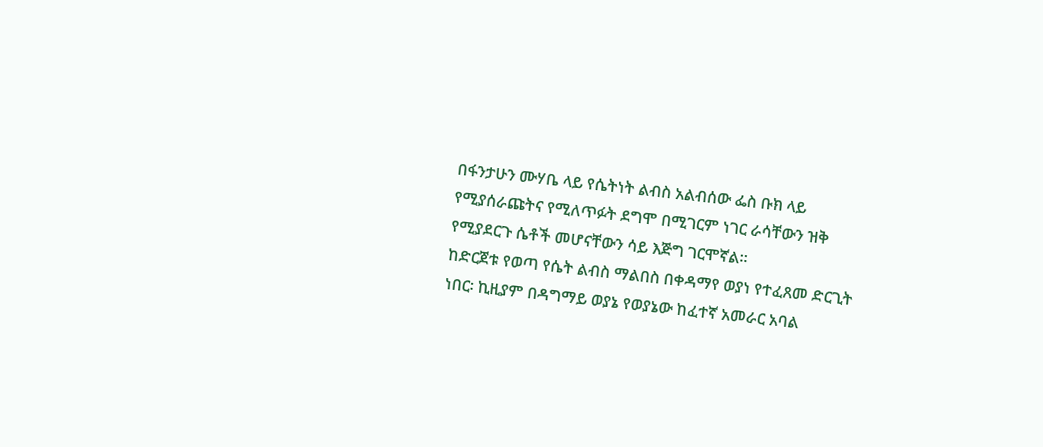በፋንታሁን ሙሃቤ ላይ የሴትነት ልብስ አልብሰው ፌስ ቡክ ላይ የሚያሰራጩትና የሚለጥፉት ደግሞ በሚገርም ነገር ራሳቸውን ዝቅ የሚያደርጉ ሴቶች መሆናቸውን ሳይ እጅግ ገርሞኛል።
ከድርጀቱ የወጣ የሴት ልብስ ማልበስ በቀዳማየ ወያነ የተፈጸመ ድርጊት ነበር፡ ኪዚያም በዳግማይ ወያኔ የወያኔው ከፈተኛ አመራር አባል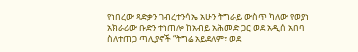የነበረው ጻድቃን ገብረተንሳኤ አሁን ትግራይ ውስጥ ካለው የወያነ አክራሪው ቡድን ተነጠሎ ከአብይ አሕመድ ጋር ወደ አዲሰ አበባ ስለተጠጋ ጣሊያኖች “ትግሬ አይደለም፣ ወደ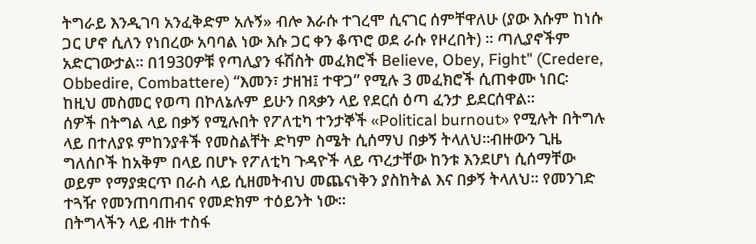ትግራይ እንዲገባ አንፈቅድም አሉኝ» ብሎ እራሱ ተገረሞ ሲናገር ሰምቸዋለሁ (ያው እሱም ከነሱ ጋር ሆኖ ሲለን የነበረው አባባል ነው እሱ ጋር ቀን ቆጥሮ ወደ ራሱ የዞረበት) ። ጣሊያኖችም አድርገውታል። በ1930ዎቹ የጣሊያን ፋሽስት መፈክሮች Believe, Obey, Fight" (Credere, Obbedire, Combattere) “እመን፣ ታዘዝ፤ ተዋጋ” የሚሉ 3 መፈክሮች ሲጠቀሙ ነበር፡ ከዚህ መስመር የወጣ በኮለኔሉም ይሁን በጻቃን ላይ የደርሰ ዕጣ ፈንታ ይደርሰዋል።
ሰዎች በትግል ላይ በቃኝ የሚሉበት የፖለቲካ ተንታኞች «Political burnout» የሚሉት በትግሉ ላይ በተለያዩ ምከንያቶች የመስልቸት ድካም ስሜት ሲሰማህ በቃኝ ትላለህ።ብዙውን ጊዜ ግለሰቦች ከአቅም በላይ በሆኑ የፖለቲካ ጉዳዮች ላይ ጥረታቸው ከንቱ እንደሆነ ሲሰማቸው ወይም የማያቋርጥ በራስ ላይ ሲዘመትብህ መጨናነቅን ያስከትል እና በቃኝ ትላለህ። የመንገድ ተጓዥ የመንጠባጠብና የመድክም ተዕይንት ነው።
በትግላችን ላይ ብዙ ተስፋ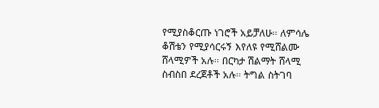የሚያስቆርጡ ነገሮች አይቻለሁ። ለምሳሌ ቆሽቴን የሚያሳርሩኝ እየለዩ የሚሸልሙ ሸላሚዎች አሉ። በርካታ ሽልማት ሸላሚ ስብስበ ደረጀቶች አሉ። ትግል ስትገባ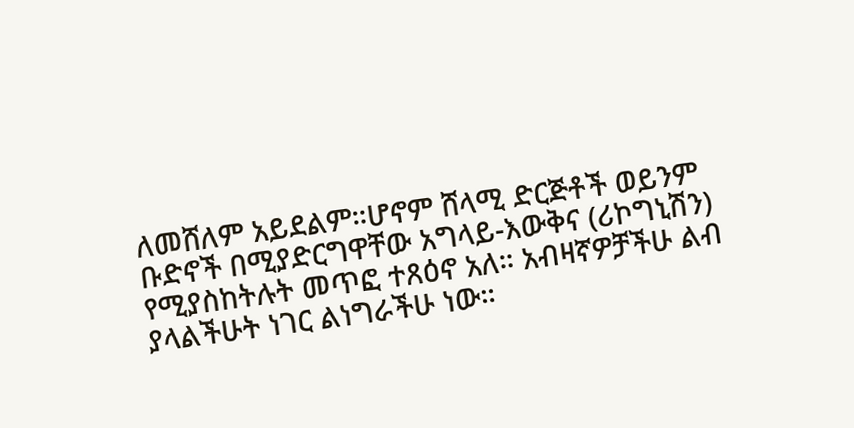ለመሸለም አይደልም።ሆኖም ሸላሚ ድርጅቶች ወይንም ቡድኖች በሚያድርግዋቸው አግላይ-እውቅና (ሪኮግኒሽን) የሚያስከትሉት መጥፎ ተጸዕኖ አለ። አብዛኛዎቻችሁ ልብ ያላልችሁት ነገር ልነግራችሁ ነው።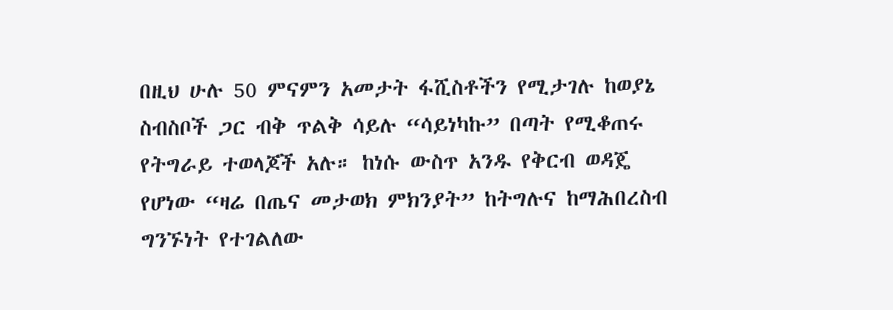በዚህ ሁሉ 50 ምናምን አመታት ፋሺስቶችን የሚታገሉ ከወያኔ ስብስቦች ጋር ብቅ ጥልቅ ሳይሉ “ሳይነካኩ” በጣት የሚቆጠሩ የትግራይ ተወላጆች አሉ። ከነሱ ውስጥ አንዱ የቅርብ ወዳጄ የሆነው “ዛሬ በጤና መታወክ ምክንያት” ከትግሉና ከማሕበረስብ ግንኙነት የተገልለው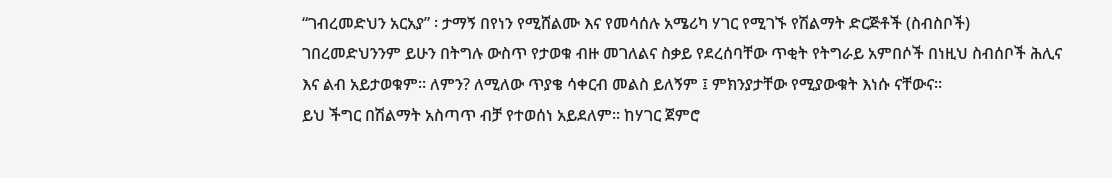“ገብረመድህን አርአያ” ፡ ታማኝ በየነን የሚሸልሙ እና የመሳሰሉ አሜሪካ ሃገር የሚገኙ የሽልማት ድርጅቶች (ስብስቦች) ገበረመድህንንም ይሁን በትግሉ ውስጥ የታወቁ ብዙ መገለልና ስቃይ የደረሰባቸው ጥቂት የትግራይ አምበሶች በነዚህ ስብሰቦች ሕሊና እና ልብ አይታወቁም። ለምን? ለሚለው ጥያቄ ሳቀርብ መልስ ይለኝም ፤ ምክንያታቸው የሚያውቁት እነሱ ናቸውና።
ይህ ችግር በሽልማት አስጣጥ ብቻ የተወሰነ አይደለም። ከሃገር ጀምሮ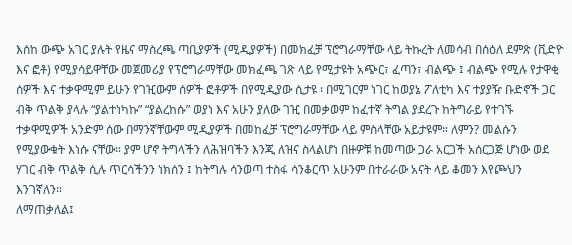እሰከ ውጭ አገር ያሉት የዜና ማስረጫ ጣቢያዎች (ሚዲያዎች) በመክፈቻ ፕሮግራማቸው ላይ ትኩረት ለመሳብ በሰዕለ ደምጽ (ቪድዮ እና ፎቶ) የሚያሳይዋቸው መጀመሪያ የፕሮግራማቸው መክፈጫ ገጽ ላይ የሚታዩት አጭር፣ ፈጣን፣ ብልጭ ፤ ብልጭ የሚሉ የታዋቂ ሰዎች እና ተቃዋሚም ይሁን የገዢውም ሰዎች ፎቶዎች በየሚዲያው ሲታዩ ፡ በሚገርም ነገር ከወያኔ ፖለቲካ እና ተያያዥ ቡድኖች ጋር ብቅ ጥልቅ ያላሉ “ያልተነካኩ” “ያልረከሱ” ወያነ እና አሁን ያለው ገዢ በመቃወም ከፈተኛ ትግል ያደረጉ ከትግራይ የተገኙ ተቃዋሚዎች አንድም ሰው በማንኛቸውም ሚዲያዎች በመከፈቻ ፕሮግራማቸው ላይ ምስላቸው አይታዩም። ለምን? መልሱን የሚያውቁት እነሱ ናቸው። ያም ሆኖ ትግላችን ለሕዝባችን እንጂ ለዝና ስላልሆነ በዙዎቹ ከመጣው ጋራ አርጋች አሰርጋጅ ሆነው ወደ ሃገር ብቅ ጥልቅ ሲሉ ጥርሳችንን ነክሰን ፤ ከትግሉ ሳንወጣ ተስፋ ሳንቆርጥ አሁንም በተራራው አናት ላይ ቆመን እየጮህን እንገኛለን።
ለማጠቃለል፤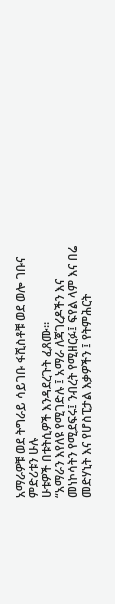አማራዎቹ ወደ ትግራይ ሳይገቡ ፋሺስቶቹ ወደ ወሎ ገቡና ምድሪቱን ሁሉ
ሁቱዎች በቱትሲዎች እንዳደረጉት ፈጸሙ።
“አማራን እየለዩ የሚገድሉ ፤ አማራ ለጃገረዶችን እና መነኮሳትን የሚደፍሩ፤ ንብረት የሚዘርፉ፤ ፍየል ላም እና በሬ መድሃኒት እና የሆስፒታል እቃዎችን ፤ የትምሕርት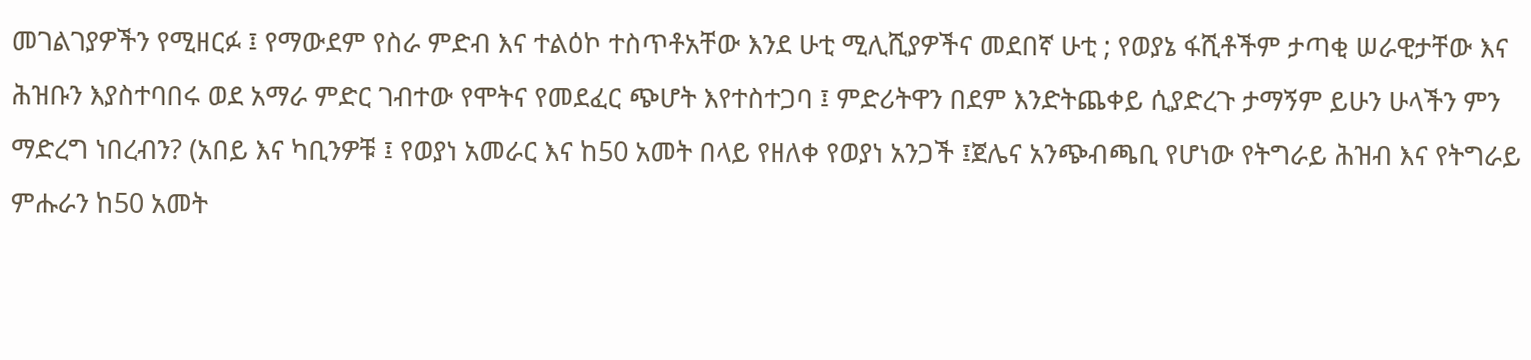መገልገያዎችን የሚዘርፉ ፤ የማውደም የስራ ምድብ እና ተልዕኮ ተስጥቶአቸው እንደ ሁቲ ሚሊሺያዎችና መደበኛ ሁቲ ; የወያኔ ፋሺቶችም ታጣቂ ሠራዊታቸው እና ሕዝቡን እያስተባበሩ ወደ አማራ ምድር ገብተው የሞትና የመደፈር ጭሆት እየተስተጋባ ፤ ምድሪትዋን በደም እንድትጨቀይ ሲያድረጉ ታማኝም ይሁን ሁላችን ምን ማድረግ ነበረብን? (አበይ እና ካቢንዎቹ ፤ የወያነ አመራር እና ከ50 አመት በላይ የዘለቀ የወያነ አንጋች ፤ጀሌና አንጭብጫቢ የሆነው የትግራይ ሕዝብ እና የትግራይ ምሑራን ከ50 አመት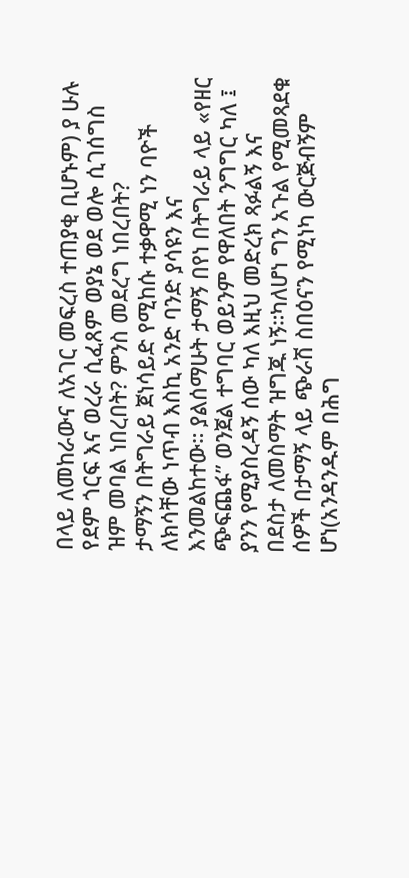በላይ ለመከራውና ለአገር መፍረስ ተጠያቂ ቢሆኑም) ያ ሁሉ የደም ጎርፍ እና ወረራ ሲፈጸም ወያኔ ወደ ወሎ ሲገሰግስ ዝም መባል ነበረበት? ምንስ መደረግ ነበረበት?
ታማኝን በትግራይ ጀነሳይድ የሚከሱ ተቃዋሚ ነን ባዮች ለክሳቸው ነጥብ እስኪ አንድ ባንድ ያሳዩን እና እንመልከተው። ያልሰማሁት ታማኝ በየነ በትግራይ ላይ «የዘር ጭፍጨፋ” ወንጀል ተግባር ወይንም የዋለበት ንግግር ካለ ፤ ያንን የሚያስረዳኝ ሰው ካለ እዚህ መድረክ ጻፉልኝ እና በደስታ ለመስማት ዝግጁ ነኝ።ካለሆነ ግን አጉል የሚመጻደቁ ሰዎች በታማኝ ላይ ጭራሽ ስበዕናን የሚነካ ውርጅብኝም ሆነ(አንዳንዱም በሕግ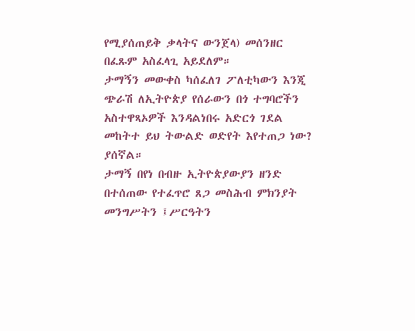የሚያሰጠይቅ ቃላትና ውንጀላ) መሰንዘር በፈጹም አስፈላጊ አይደለም።
ታማኝን መውቀስ ካሰፈለገ ፖለቲካውን እንጂ ጭራሽ ለኢትዮጵያ የሰራውን በጎ ተግባሮችን አስተዋጻኦዎች እንዳልነበሩ አድርጎ ገደል መከትተ ይህ ትውልድ ወድየት እየተጠጋ ነው? ያሰኛል።
ታማኝ በየነ በብዙ ኢትዮጵያውያን ዘንድ በተሰጠው የተፈጥሮ ጸጋ መስሕብ ምክንያት መንግሥትን ፤ሥርዓትን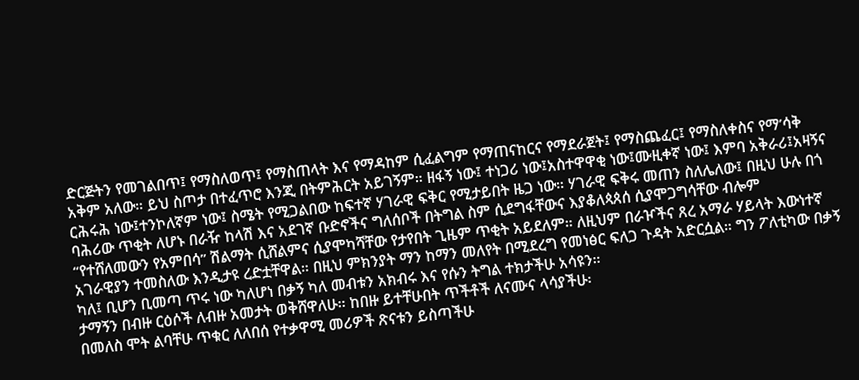ድርጅትን የመገልበጥ፤ የማስለወጥ፤ የማስጠላት እና የማዳከም ሲፈልግም የማጠናከርና የማደራጀት፤ የማስጨፈር፤ የማስለቀስና የማ’ሳቅ አቅም አለው። ይህ ስጦታ በተፈጥሮ እንጂ በትምሕርት አይገኝም። ዘፋኝ ነው፤ ተነጋሪ ነው፤አስተዋዋቂ ነው፤ሙዚቀኛ ነው፤ እምባ አቅራሪ፤አዛኝና ርሕሩሕ ነው፤ተንኮለኛም ነው፤ ስሜት የሚጋልበው ከፍተኛ ሃገራዊ ፍቅር የሚታይበት ዜጋ ነው። ሃገራዊ ፍቅሩ መጠን ስለሌለው፤ በዚህ ሁሉ በጎ ባሕሪው ጥቂት ለሆኑ በራዥ ከላሽ እና አደገኛ ቡድኖችና ግለሰቦች በትግል ስም ሲደግፋቸውና እያቆለጳጰሰ ሲያሞጋግሳቸው ብሎም “የተሸለመውን የአምበሳ” ሽልማት ሲሸልምና ሲያሞካሻቸው የታየበት ጊዜም ጥቂት አይደለም። ለዚህም በራዦችና ጸረ አማራ ሃይላት እውነተኛ አገራዊያን ተመስለው እንዲታዩ ረድቷቸዋል። በዚህ ምክንያት ማን ከማን መለየት በሚደረግ የመነፅር ፍለጋ ጉዳት አድርሷል። ግን ፖለቲካው በቃኝ ካለ፤ ቢሆን ቢመጣ ጥሩ ነው ካለሆነ በቃኝ ካለ መብቱን አክብሩ እና የሱን ትግል ተክታችሁ አሳዩን።
ታማኝን በብዙ ርዕሶች ለብዙ አመታት ወቅሸዋለሁ። ከበዙ ይተቸሁበት ጥችቶች ለናሙና ላሳያችሁ፡
በመለስ ሞት ልባቸሁ ጥቁር ለለበሰ የተቃዋሚ መሪዎች ጽናቱን ይስጣችሁ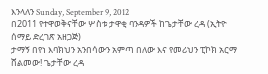እንላለን Sunday, September 9, 2012
በ2011 የተዋወቅናቸው ሦስቱ ታዋቂ ባንዳዎች ከጌታቸው ረዳ (ኢትዮ ሰማይ ድረገጽ አዘጋጅ)
ታማኝ በየነ እባክህን አንበሳውን አምጣ በለው እና የመሪህን ፒኮክ አርማ ሸልመው! ጌታቸው ረዳ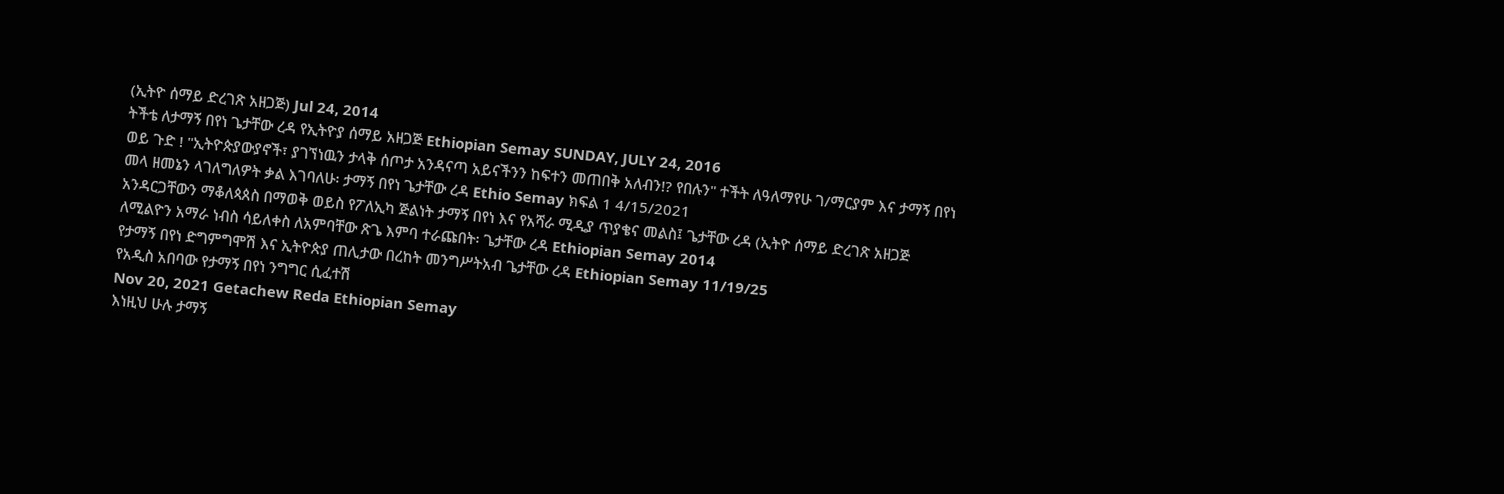(ኢትዮ ሰማይ ድረገጽ አዘጋጅ) Jul 24, 2014
ትችቴ ለታማኝ በየነ ጌታቸው ረዳ የኢትዮያ ሰማይ አዘጋጅ Ethiopian Semay SUNDAY, JULY 24, 2016
ወይ ጉድ ! "ኢትዮጵያውያኖች፣ ያገኘነዉን ታላቅ ሰጦታ አንዳናጣ አይናችንን ከፍተን መጠበቅ አለብን!? የበሉን" ተችት ለዓለማየሁ ገ/ማርያም እና ታማኝ በየነ
መላ ዘመኔን ላገለግለዎት ቃል እገባለሁ፡ ታማኝ በየነ ጌታቸው ረዳ Ethio Semay ክፍል 1 4/15/2021
አንዳርጋቸውን ማቆለጳጰስ በማወቅ ወይስ የፖለኢካ ጅልነት ታማኝ በየነ እና የአሻራ ሚዲያ ጥያቄና መልስ፤ ጌታቸው ረዳ (ኢትዮ ሰማይ ድረገጽ አዘጋጅ
ለሚልዮን አማራ ነብስ ሳይለቀስ ለአምባቸው ጽጌ እምባ ተራጩበት፡ ጌታቸው ረዳ Ethiopian Semay 2014
የታማኝ በየነ ድግምግሞሽ እና ኢትዮጵያ ጠሊታው በረከት መንግሥትአብ ጌታቸው ረዳ Ethiopian Semay 11/19/25
የአዲስ አበባው የታማኝ በየነ ንግግር ሲፈተሽ
Nov 20, 2021 Getachew Reda Ethiopian Semay
እነዚህ ሁሉ ታማኝ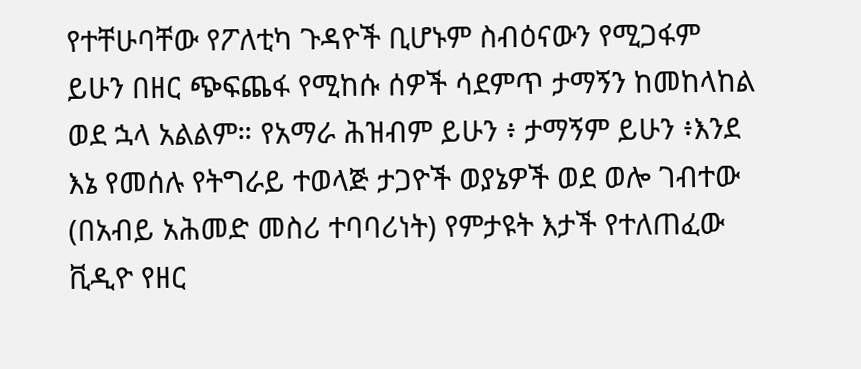የተቸሁባቸው የፖለቲካ ጉዳዮች ቢሆኑም ስብዕናውን የሚጋፋም ይሁን በዘር ጭፍጨፋ የሚከሱ ሰዎች ሳደምጥ ታማኝን ከመከላከል ወደ ኋላ አልልም። የአማራ ሕዝብም ይሁን ፥ ታማኝም ይሁን ፥እንደ እኔ የመሰሉ የትግራይ ተወላጅ ታጋዮች ወያኔዎች ወደ ወሎ ገብተው (በአብይ አሕመድ መስሪ ተባባሪነት) የምታዩት እታች የተለጠፈው ቪዲዮ የዘር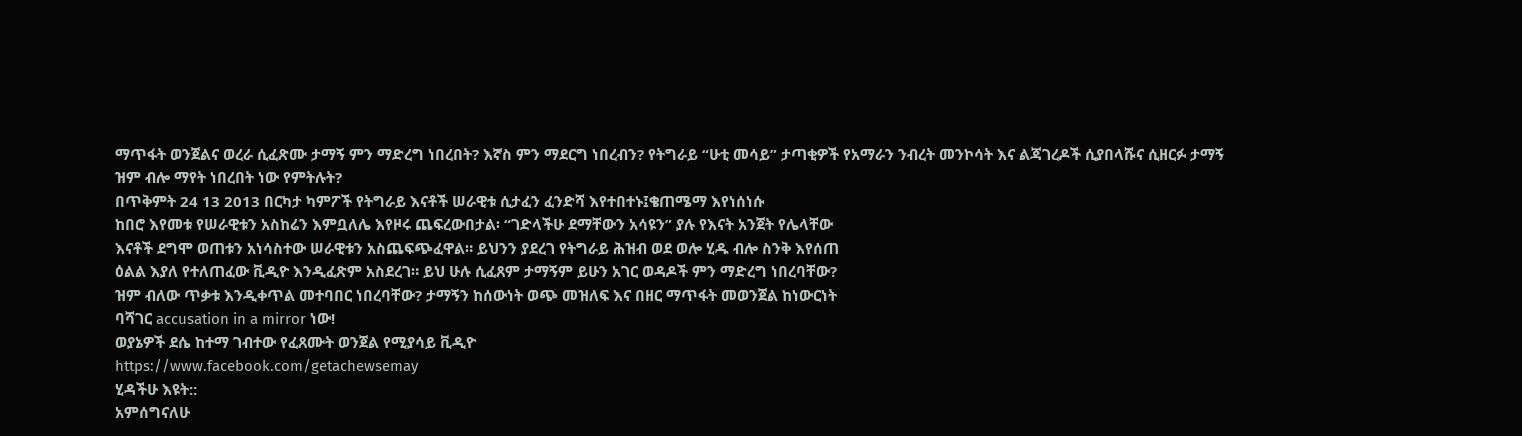ማጥፋት ወንጀልና ወረራ ሲፈጽሙ ታማኝ ምን ማድረግ ነበረበት? እኛስ ምን ማደርግ ነበረብን? የትግራይ “ሁቲ መሳይ” ታጣቂዎች የአማራን ንብረት መንኮሳት እና ልጃገረዶች ሲያበላሹና ሲዘርፉ ታማኝ ዝም ብሎ ማየት ነበረበት ነው የምትሉት?
በጥቅምት 24 13 2013 በርካታ ካምፖች የትግራይ እናቶች ሠራዊቱ ሲታፈን ፈንድሻ እየተበተኑ፤ቄጠሜማ እየነሰነሱ
ከበሮ እየመቱ የሠራዊቱን አስከሬን እምቧለሌ እየዞሩ ጨፍረውበታል፡ “ገድላችሁ ደማቸውን አሳዩን” ያሉ የእናት አንጀት የሌላቸው
እናቶች ደግሞ ወጠቱን አነሳስተው ሠራዊቱን አስጨፍጭፈዋል። ይህንን ያደረገ የትግራይ ሕዝብ ወደ ወሎ ሂዱ ብሎ ስንቅ እየሰጠ
ዕልል እያለ የተለጠፈው ቪዲዮ እንዲፈጽም አስደረገ። ይህ ሁሉ ሲፈጸም ታማኝም ይሁን አገር ወዳዶች ምን ማድረግ ነበረባቸው?
ዝም ብለው ጥቃቱ እንዲቀጥል መተባበር ነበረባቸው? ታማኝን ከሰውነት ወጭ መዝለፍ እና በዘር ማጥፋት መወንጀል ከነውርነት
ባሻገር accusation in a mirror ነው!
ወያኔዎች ደሴ ከተማ ገብተው የፈጸሙት ወንጀል የሚያሳይ ቪዲዮ
https://www.facebook.com/getachewsemay
ሂዳችሁ እዩት::
አምሰግናለሁ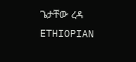ጌታቸው ረዳ ETHIOPIAN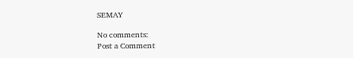SEMAY

No comments:
Post a Comment